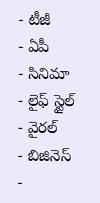- టీజీ
- ఏపీ
- సినిమా
- లైఫ్ స్టైల్
- వైరల్
- బిజినెస్
-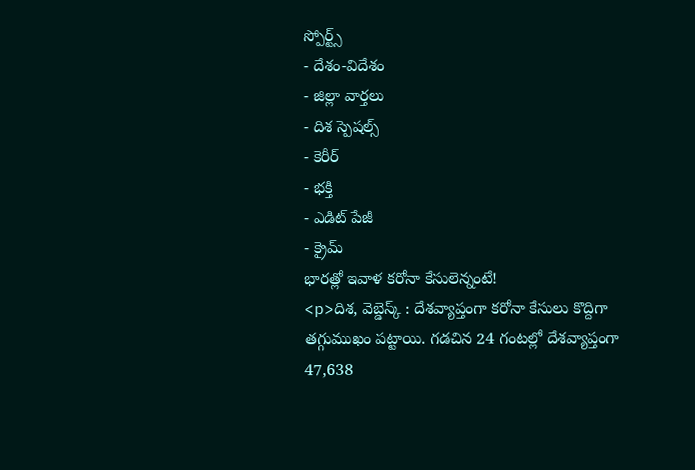స్పోర్ట్స్
- దేశం-విదేశం
- జిల్లా వార్తలు
- దిశ స్పెషల్స్
- కెరీర్
- భక్తి
- ఎడిట్ పేజీ
- క్రైమ్
భారత్లో ఇవాళ కరోనా కేసులెన్నంటే!
<p>దిశ, వెబ్డెస్క్ : దేశవ్యాప్తంగా కరోనా కేసులు కొద్దిగా తగ్గుముఖం పట్టాయి. గడచిన 24 గంటల్లో దేశవ్యాప్తంగా 47,638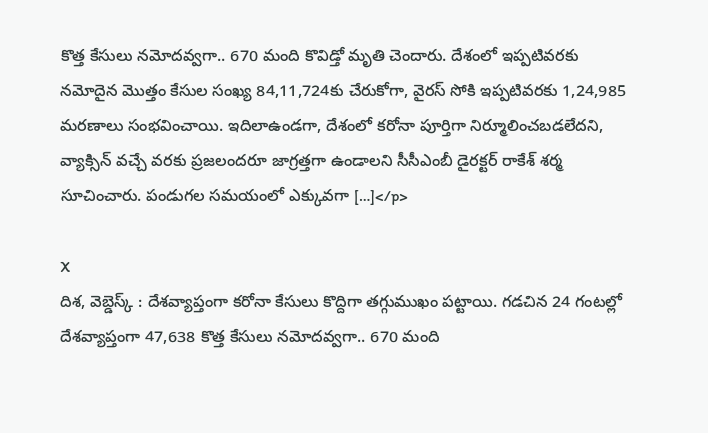కొత్త కేసులు నమోదవ్వగా.. 670 మంది కొవిడ్తో మృతి చెందారు. దేశంలో ఇప్పటివరకు నమోదైన మొత్తం కేసుల సంఖ్య 84,11,724కు చేరుకోగా, వైరస్ సోకి ఇప్పటివరకు 1,24,985 మరణాలు సంభవించాయి. ఇదిలాఉండగా, దేశంలో కరోనా పూర్తిగా నిర్మూలించబడలేదని, వ్యాక్సిన్ వచ్చే వరకు ప్రజలందరూ జాగ్రత్తగా ఉండాలని సీసీఎంబీ డైరక్టర్ రాకేశ్ శర్మ సూచించారు. పండుగల సమయంలో ఎక్కువగా […]</p>

X
దిశ, వెబ్డెస్క్ : దేశవ్యాప్తంగా కరోనా కేసులు కొద్దిగా తగ్గుముఖం పట్టాయి. గడచిన 24 గంటల్లో దేశవ్యాప్తంగా 47,638 కొత్త కేసులు నమోదవ్వగా.. 670 మంది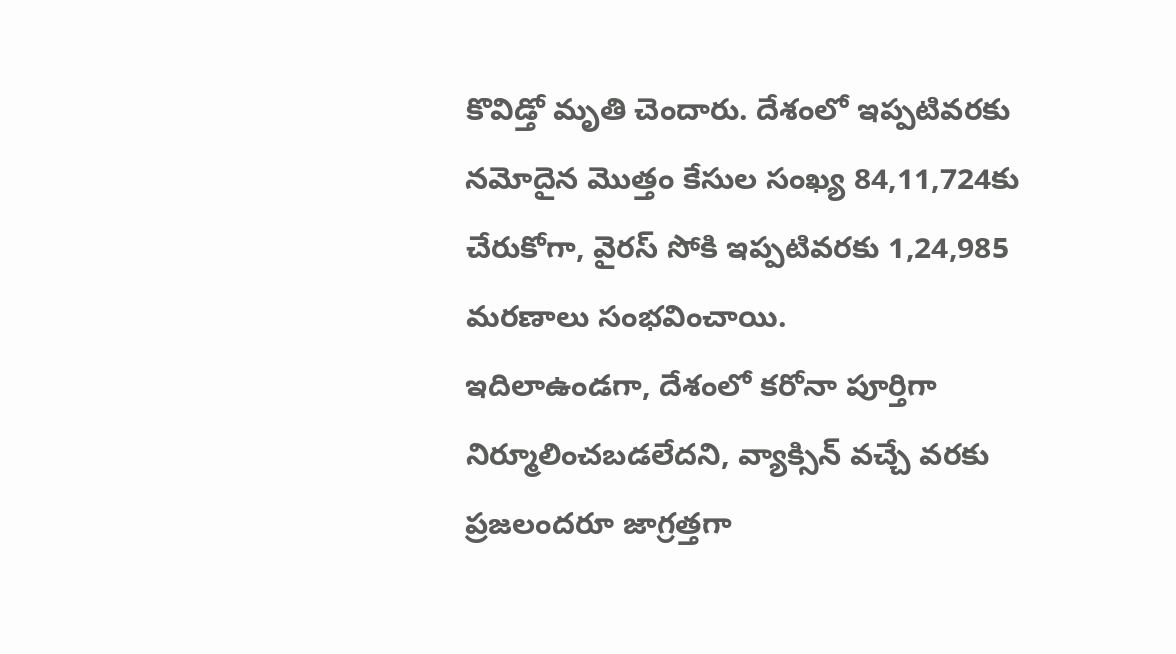కొవిడ్తో మృతి చెందారు. దేశంలో ఇప్పటివరకు నమోదైన మొత్తం కేసుల సంఖ్య 84,11,724కు చేరుకోగా, వైరస్ సోకి ఇప్పటివరకు 1,24,985 మరణాలు సంభవించాయి.
ఇదిలాఉండగా, దేశంలో కరోనా పూర్తిగా నిర్మూలించబడలేదని, వ్యాక్సిన్ వచ్చే వరకు ప్రజలందరూ జాగ్రత్తగా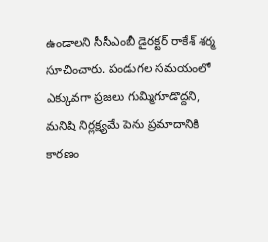ఉండాలని సీసీఎంబీ డైరక్టర్ రాకేశ్ శర్మ సూచించారు. పండుగల సమయంలో ఎక్కువగా ప్రజలు గుమ్మిగూడొద్దని, మనిషి నిర్లక్ష్యమే పెను ప్రమాదానికి కారణం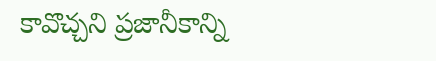కావొచ్చని ప్రజానీకాన్ని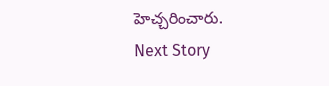హెచ్చరించారు.
Next Story